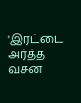'இரட்டை அர்த்த வசன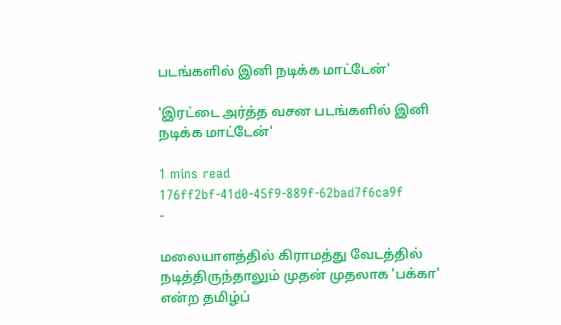படங்களில் இனி நடிக்க மாட்டேன்'

'இரட்டை அர்த்த வசன படங்களில் இனி நடிக்க மாட்டேன்'

1 mins read
176ff2bf-41d0-45f9-889f-62bad7f6ca9f
-

மலையாளத்தில் கிராமத்து வேடத்தில் நடித்திருந்தாலும் முதன் முதலாக 'பக்கா' என்ற தமிழ்ப்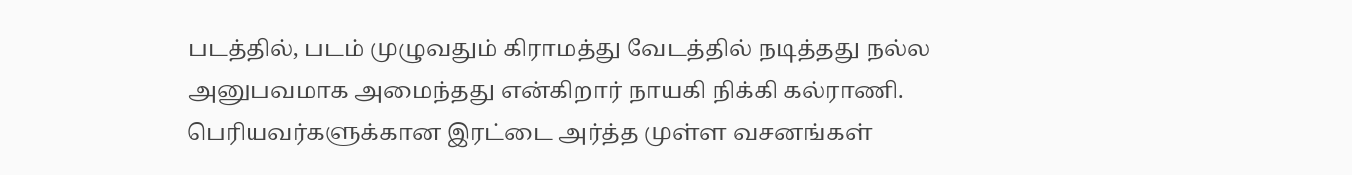படத்தில், படம் முழுவதும் கிராமத்து வேடத்தில் நடித்தது நல்ல அனுபவமாக அமைந்தது என்கிறார் நாயகி நிக்கி கல்ராணி. பெரியவர்களுக்கான இரட்டை அர்த்த முள்ள வசனங்கள்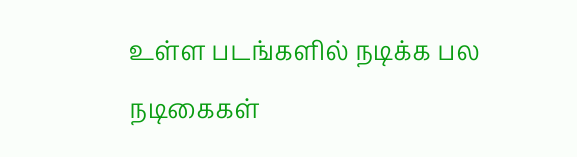உள்ள படங்களில் நடிக்க பல நடிகைகள்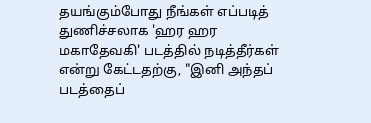தயங்கும்போது நீங்கள் எப்படித் துணிச்சலாக 'ஹர ஹர மகாதேவகி' படத்தில் நடித்தீர்கள் என்று கேட்டதற்கு, "இனி அந்தப் படத்தைப்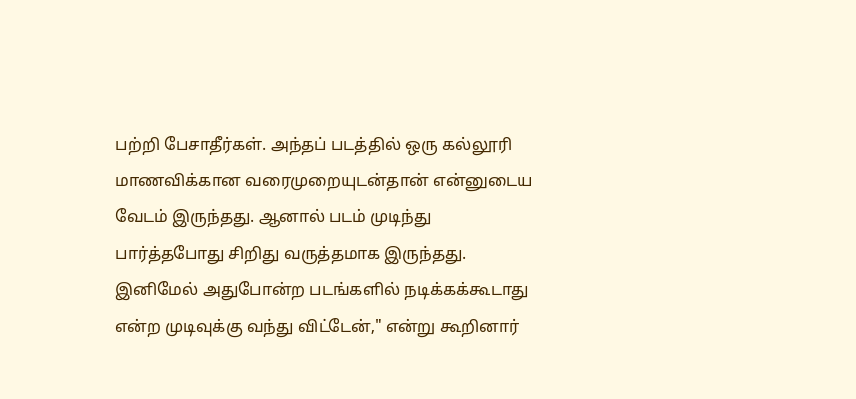பற்றி பேசாதீர்கள். அந்தப் படத்தில் ஒரு கல்லூரி மாணவிக்கான வரைமுறையுடன்தான் என்னுடைய வேடம் இருந்தது. ஆனால் படம் முடிந்து பார்த்தபோது சிறிது வருத்தமாக இருந்தது. இனிமேல் அதுபோன்ற படங்களில் நடிக்கக்கூடாது என்ற முடிவுக்கு வந்து விட்டேன்," என்று கூறினார்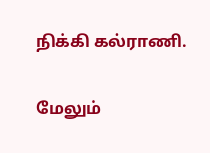நிக்கி கல்ராணி.

மேலும்